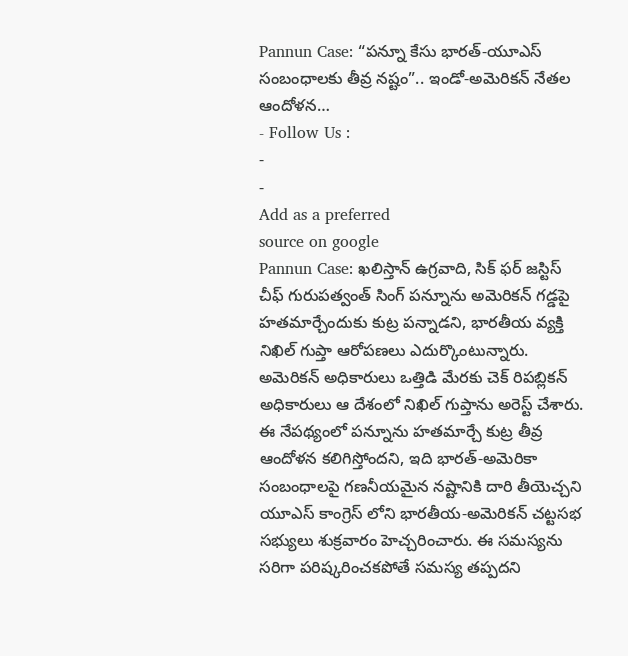Pannun Case: “పన్నూ కేసు భారత్-యూఎస్ సంబంధాలకు తీవ్ర నష్టం”.. ఇండో-అమెరికన్ నేతల ఆందోళన…
- Follow Us :
-
-
Add as a preferred
source on google
Pannun Case: ఖలిస్తాన్ ఉగ్రవాది, సిక్ ఫర్ జస్టిస్ చీఫ్ గురుపత్వంత్ సింగ్ పన్నూను అమెరికన్ గడ్డపై హతమార్చేందుకు కుట్ర పన్నాడని, భారతీయ వ్యక్తి నిఖిల్ గుప్తా ఆరోపణలు ఎదుర్కొంటున్నారు. అమెరికన్ అధికారులు ఒత్తిడి మేరకు చెక్ రిపబ్లికన్ అధికారులు ఆ దేశంలో నిఖిల్ గుప్తాను అరెస్ట్ చేశారు. ఈ నేపథ్యంలో పన్నూను హతమార్చే కుట్ర తీవ్ర ఆందోళన కలిగిస్తోందని, ఇది భారత్-అమెరికా సంబంధాలపై గణనీయమైన నష్టానికి దారి తీయెచ్చని యూఎస్ కాంగ్రెస్ లోని భారతీయ-అమెరికన్ చట్టసభ సభ్యులు శుక్రవారం హెచ్చరించారు. ఈ సమస్యను సరిగా పరిష్కరించకపోతే సమస్య తప్పదని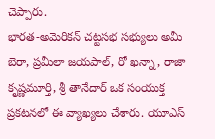చెప్పారు.
భారత-అమెరికన్ చట్టసభ సభ్యులు అమీ బెరా, ప్రమీలా జయపాల్, రో ఖన్నా, రాజా కృష్ణమూర్తి, శ్రీ తానేదార్ ఒక సంయుక్త ప్రకటనలో ఈ వ్యాఖ్యలు చేశారు. యూఎస్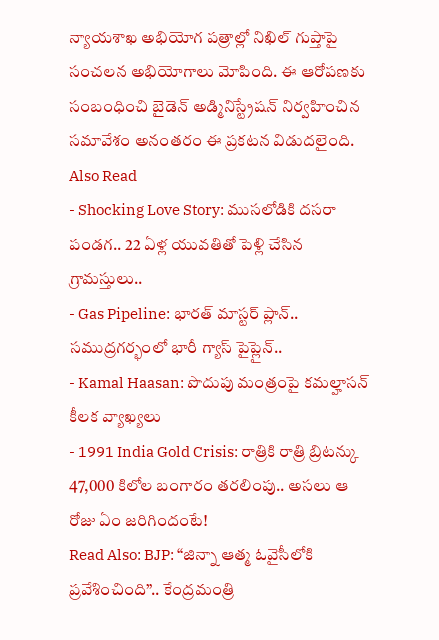న్యాయశాఖ అభియోగ పత్రాల్లో నిఖిల్ గుప్తాపై సంచలన అభియోగాలు మోపింది. ఈ ఆరోపణకు సంబంధించి బైడెన్ అడ్మినిస్ట్రేషన్ నిర్వహించిన సమావేశం అనంతరం ఈ ప్రకటన విడుదలైంది.
Also Read
- Shocking Love Story: ముసలోడికి దసరా పండగ.. 22 ఏళ్ల యువతితో పెళ్లి చేసిన గ్రామస్తులు..
- Gas Pipeline: భారత్ మాస్టర్ ప్లాన్.. సముద్రగర్భంలో భారీ గ్యాస్ పైప్లైన్..
- Kamal Haasan: పొదుపు మంత్రంపై కమల్హాసన్ కీలక వ్యాఖ్యలు
- 1991 India Gold Crisis: రాత్రికి రాత్రి బ్రిటన్కు 47,000 కిలోల బంగారం తరలింపు.. అసలు ఆ రోజు ఏం జరిగిందంటే!
Read Also: BJP: “జిన్నా ఆత్మ ఓవైసీలోకి ప్రవేశించింది”.. కేంద్రమంత్రి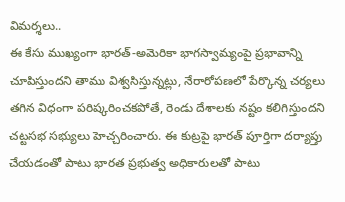విమర్శలు..
ఈ కేసు ముఖ్యంగా భారత్-అమెరికా భాగస్వామ్యంపై ప్రభావాన్ని చూపిస్తుందని తాము విశ్వసిస్తున్నట్లు, నేరారోపణలో పేర్కొన్న చర్యలు తగిన విధంగా పరిష్కరించకపోతే, రెండు దేశాలకు నష్టం కలిగిస్తుందని చట్టసభ సభ్యులు హెచ్చరించారు. ఈ కుట్రపై భారత్ పూర్తిగా దర్యాప్తు చేయడంతో పాటు భారత ప్రభుత్వ అధికారులతో పాటు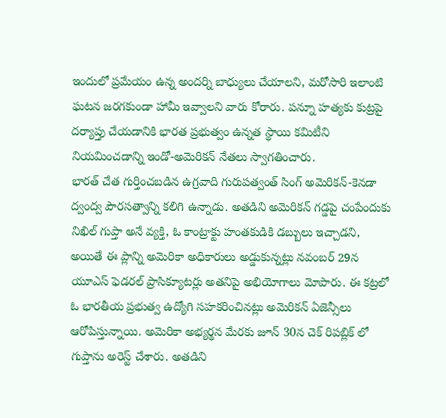ఇందులో ప్రమేయం ఉన్న అందర్ని బాధ్యులు చేయాలని, మరోసారి ఇలాంటి ఘటన జరగకుండా హామీ ఇవ్వాలని వారు కోరారు. పన్నూ హత్యకు కుట్రపై దర్యాప్తు చేయడానికి భారత ప్రభుత్వం ఉన్నత స్థాయి కమిటీని నియమించడాన్ని ఇండో-అమెరికన్ నేతలు స్వాగతించారు.
భారత్ చేత గుర్తించబడిన ఉగ్రవాది గురుపత్వంత్ సింగ్ అమెరికన్-కెనడా ద్వంద్వ పౌరసత్వాన్ని కలిగి ఉన్నాడు. అతడిని అమెరికన్ గడ్డపై చంపేందుకు నిఖిల్ గుప్తా అనే వ్యక్తి, ఓ కాంట్రాక్టు హంతకుడికి డబ్బులు ఇచ్చాడని, అయితే ఈ ప్లాన్ని అమెరికా అధికారులు అడ్డుకున్నట్లు నవంబర్ 29న యూఎస్ ఫెడరల్ ప్రాసిక్యూటర్లు అతనిపై అభియోగాలు మోపారు. ఈ కట్రలో ఓ భారతీయ ప్రభుత్వ ఉద్యోగి సహకరించినట్లు అమెరికన్ ఏజెన్సీలు ఆరోపిస్తున్నాయి. అమెరికా అభ్యర్థన మేరకు జూన్ 30న చెక్ రిపబ్లిక్ లో గుప్తాను అరెస్ట్ చేశారు. అతడిని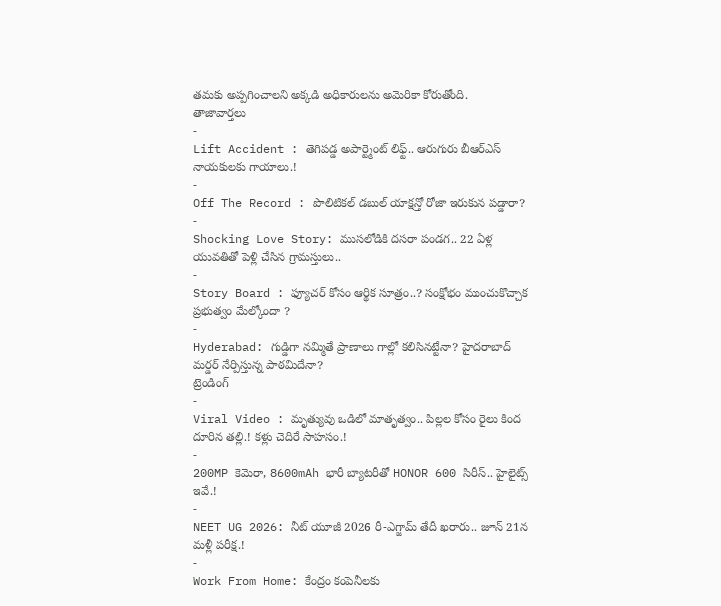తమకు అప్పగించాలని అక్కడి అధికారులను అమెరికా కోరుతోంది.
తాజావార్తలు
-
Lift Accident : తెగిపడ్డ అపార్ట్మెంట్ లిఫ్ట్.. ఆరుగురు బీఆర్ఎస్ నాయకులకు గాయాలు.!
-
Off The Record : పొలిటికల్ డబుల్ యాక్షన్తో రోజా ఇరుకున పడ్డారా?
-
Shocking Love Story: ముసలోడికి దసరా పండగ.. 22 ఏళ్ల యువతితో పెళ్లి చేసిన గ్రామస్తులు..
-
Story Board : ఫ్యూచర్ కోసం ఆర్థిక సూత్రం..? సంక్షోభం ముంచుకొచ్చాక ప్రభుత్వం మేల్కోందా ?
-
Hyderabad: గుడ్డిగా నమ్మితే ప్రాణాలు గాల్లో కలిసినట్టేనా? హైదరాబాద్ మర్డర్ నేర్పిస్తున్న పాఠమిదేనా?
ట్రెండింగ్
-
Viral Video : మృత్యువు ఒడిలో మాతృత్వం.. పిల్లల కోసం రైలు కింద దూరిన తల్లి.! కళ్లు చెదిరే సాహసం.!
-
200MP కెమెరా, 8600mAh భారీ బ్యాటరీతో HONOR 600 సిరీస్.. హైలైట్స్ ఇవే.!
-
NEET UG 2026: నీట్ యూజీ 2026 రీ-ఎగ్జామ్ తేదీ ఖరారు.. జూన్ 21న మళ్లీ పరీక్ష.!
-
Work From Home: కేంద్రం కంపెనీలకు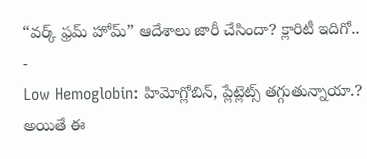“వర్క్ ఫ్రమ్ హోమ్” ఆదేశాలు జారీ చేసిందా? క్లారిటీ ఇదిగో..
-
Low Hemoglobin: హిమోగ్లోబిన్, ప్లేట్లెట్స్ తగ్గుతున్నాయా.? అయితే ఈ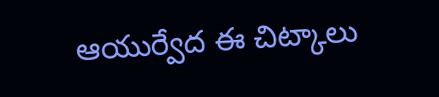ఆయుర్వేద ఈ చిట్కాలు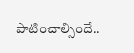పాటించాల్సిందే..